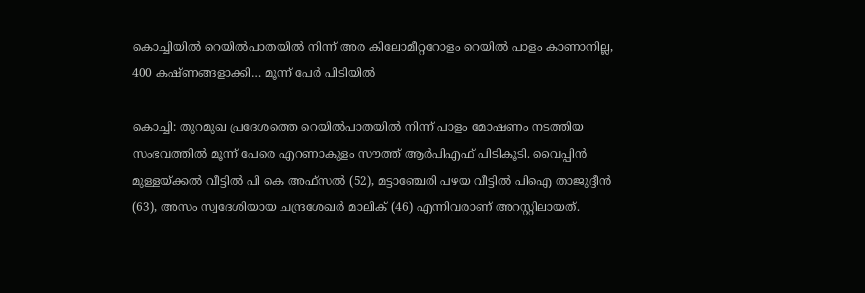കൊച്ചിയിൽ റെയിൽപാതയിൽ നിന്ന് അര കിലോമീറ്ററോളം റെയിൽ പാളം കാണാനില്ല, 400 കഷ്ണങ്ങളാക്കി… മൂന്ന് പേർ പിടിയിൽ

കൊച്ചി: തുറമുഖ പ്രദേശത്തെ റെയിൽപാതയിൽ നിന്ന് പാളം മോഷണം നടത്തിയ സംഭവത്തിൽ മൂന്ന് പേരെ എറണാകുളം സൗത്ത് ആർപിഎഫ് പിടികൂടി. വൈപ്പിൻ മുള്ളയ്ക്കൽ വീട്ടിൽ പി കെ അഫ്സൽ (52), മട്ടാഞ്ചേരി പഴയ വീട്ടിൽ പിഐ താജുദ്ദീൻ (63), അസം സ്വദേശിയായ ചന്ദ്രശേഖർ മാലിക് (46) എന്നിവരാണ് അറസ്റ്റിലായത്.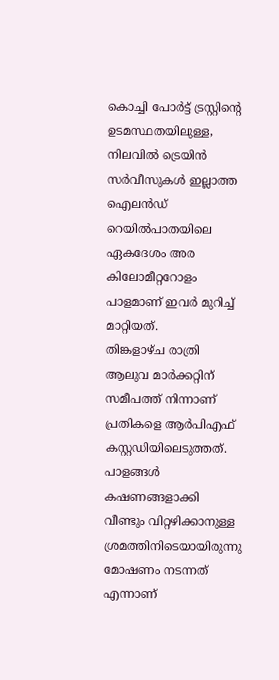കൊച്ചി പോർട്ട് ട്രസ്റ്റിന്റെ ഉടമസ്ഥതയിലുള്ള, നിലവിൽ ട്രെയിൻ സർവീസുകൾ ഇല്ലാത്ത ഐലൻഡ് റെയിൽപാതയിലെ ഏകദേശം അര കിലോമീറ്ററോളം പാളമാണ് ഇവർ മുറിച്ച് മാറ്റിയത്.
തിങ്കളാഴ്ച രാത്രി ആലുവ മാർക്കറ്റിന് സമീപത്ത് നിന്നാണ് പ്രതികളെ ആർപിഎഫ് കസ്റ്റഡിയിലെടുത്തത്. പാളങ്ങൾ കഷണങ്ങളാക്കി വീണ്ടും വിറ്റഴിക്കാനുള്ള ശ്രമത്തിനിടെയായിരുന്നു മോഷണം നടന്നത് എന്നാണ്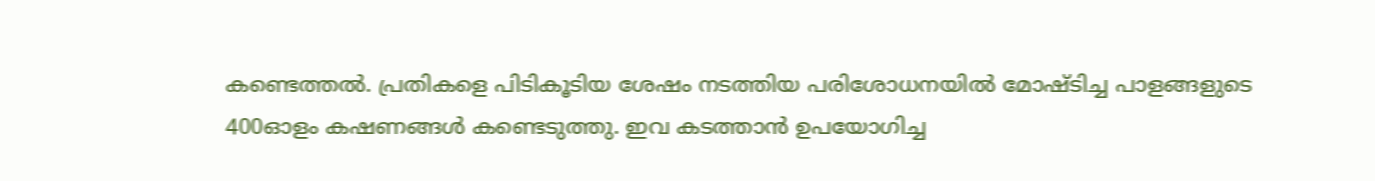കണ്ടെത്തൽ. പ്രതികളെ പിടികൂടിയ ശേഷം നടത്തിയ പരിശോധനയിൽ മോഷ്ടിച്ച പാളങ്ങളുടെ 400ഓളം കഷണങ്ങൾ കണ്ടെടുത്തു. ഇവ കടത്താൻ ഉപയോഗിച്ച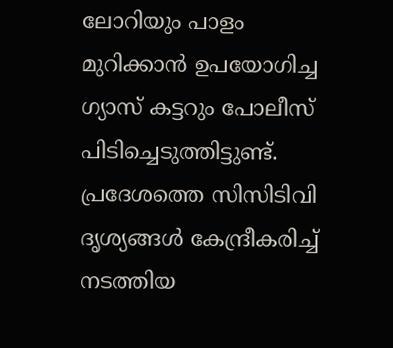ലോറിയും പാളം മുറിക്കാൻ ഉപയോഗിച്ച ഗ്യാസ് കട്ടറും പോലീസ് പിടിച്ചെടുത്തിട്ടുണ്ട്.
പ്രദേശത്തെ സിസിടിവി ദൃശ്യങ്ങൾ കേന്ദ്രീകരിച്ച് നടത്തിയ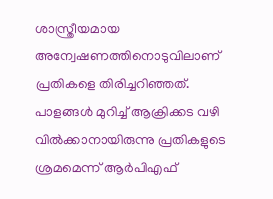ശാസ്ത്രീയമായ അന്വേഷണത്തിനൊടുവിലാണ് പ്രതികളെ തിരിച്ചറിഞ്ഞത്. പാളങ്ങൾ മുറിച്ച് ആക്രിക്കട വഴി വിൽക്കാനായിരുന്നു പ്രതികളുടെ ശ്രമമെന്ന് ആർപിഎഫ്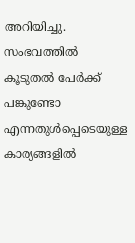അറിയിച്ചു. സംഭവത്തിൽ കൂടുതൽ പേർക്ക് പങ്കുണ്ടോ എന്നതുൾപ്പെടെയുള്ള കാര്യങ്ങളിൽ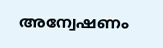അന്വേഷണം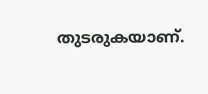തുടരുകയാണ്.